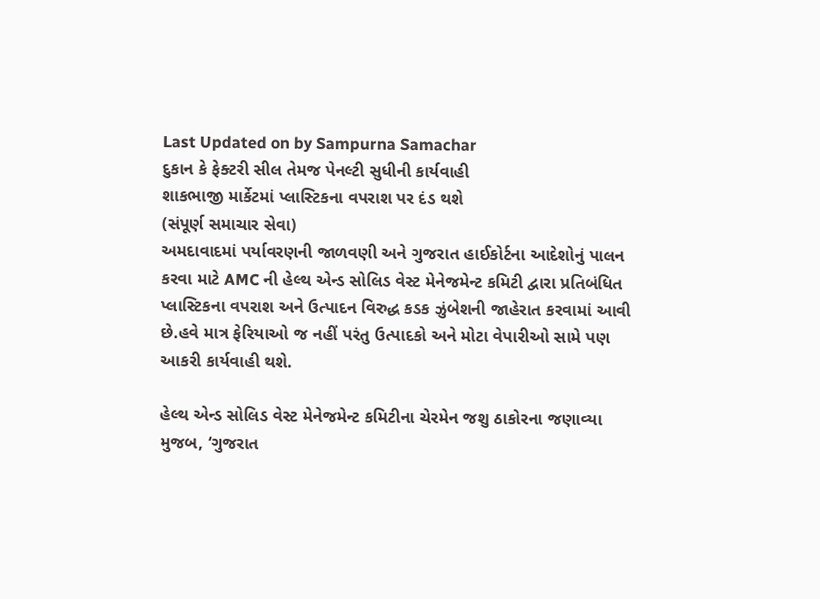Last Updated on by Sampurna Samachar
દુકાન કે ફેક્ટરી સીલ તેમજ પેનલ્ટી સુધીની કાર્યવાહી
શાકભાજી માર્કેટમાં પ્લાસ્ટિકના વપરાશ પર દંડ થશે
(સંપૂર્ણ સમાચાર સેવા)
અમદાવાદમાં પર્યાવરણની જાળવણી અને ગુજરાત હાઈકોર્ટના આદેશોનું પાલન કરવા માટે AMC ની હેલ્થ એન્ડ સોલિડ વેસ્ટ મેનેજમેન્ટ કમિટી દ્વારા પ્રતિબંધિત પ્લાસ્ટિકના વપરાશ અને ઉત્પાદન વિરુદ્ધ કડક ઝુંબેશની જાહેરાત કરવામાં આવી છે.હવે માત્ર ફેરિયાઓ જ નહીં પરંતુ ઉત્પાદકો અને મોટા વેપારીઓ સામે પણ આકરી કાર્યવાહી થશે.

હેલ્થ એન્ડ સોલિડ વેસ્ટ મેનેજમેન્ટ કમિટીના ચેરમેન જશુ ઠાકોરના જણાવ્યા મુજબ, ‘ગુજરાત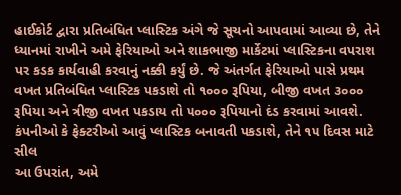હાઈકોર્ટ દ્વારા પ્રતિબંધિત પ્લાસ્ટિક અંગે જે સૂચનો આપવામાં આવ્યા છે, તેને ધ્યાનમાં રાખીને અમે ફેરિયાઓ અને શાકભાજી માર્કેટમાં પ્લાસ્ટિકના વપરાશ પર કડક કાર્યવાહી કરવાનું નક્કી કર્યું છે. જે અંતર્ગત ફેરિયાઓ પાસે પ્રથમ વખત પ્રતિબંધિત પ્લાસ્ટિક પકડાશે તો ૧૦૦૦ રૂપિયા, બીજી વખત ૩૦૦૦ રૂપિયા અને ત્રીજી વખત પકડાય તો ૫૦૦૦ રૂપિયાનો દંડ કરવામાં આવશે.
કંપનીઓ કે ફેક્ટરીઓ આવું પ્લાસ્ટિક બનાવતી પકડાશે, તેને ૧૫ દિવસ માટે સીલ
આ ઉપરાંત, અમે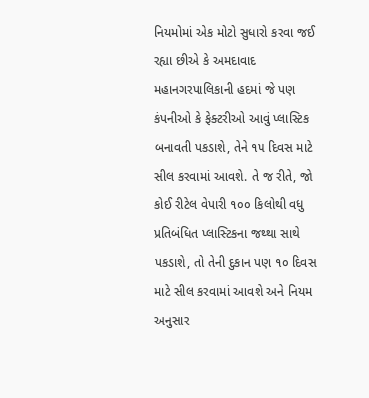નિયમોમાં એક મોટો સુધારો કરવા જઈ રહ્યા છીએ કે અમદાવાદ મહાનગરપાલિકાની હદમાં જે પણ કંપનીઓ કે ફેક્ટરીઓ આવું પ્લાસ્ટિક બનાવતી પકડાશે, તેને ૧૫ દિવસ માટે સીલ કરવામાં આવશે. તે જ રીતે, જો કોઈ રીટેલ વેપારી ૧૦૦ કિલોથી વધુ પ્રતિબંધિત પ્લાસ્ટિકના જથ્થા સાથે પકડાશે, તો તેની દુકાન પણ ૧૦ દિવસ માટે સીલ કરવામાં આવશે અને નિયમ અનુસાર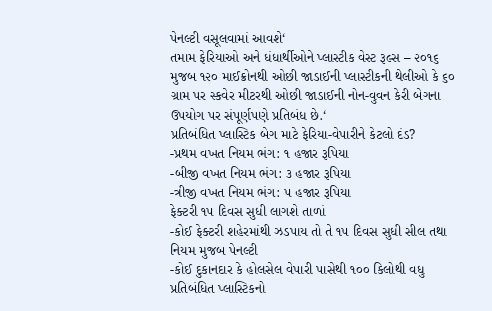પેનલ્ટી વસૂલવામાં આવશે‘
તમામ ફેરિયાઓ અને ધંધાર્થીઓને પ્લાસ્ટીક વેસ્ટ રૂલ્સ – ૨૦૧૬ મુજબ ૧૨૦ માઈક્રોનથી ઓછી જાડાઈની પ્લાસ્ટીકની થેલીઓ કે ૬૦ ગ્રામ પર સ્કવેર મીટરથી ઓછી જાડાઈની નોન-વુવન કેરી બેગના ઉપયોગ પર સંપૂર્ણપણે પ્રતિબંધ છે.‘
પ્રતિબંધિત પ્લાસ્ટિક બેગ માટે ફેરિયા-વેપારીને કેટલો દંડ?
-પ્રથમ વખત નિયમ ભંગ: ૧ હજાર રૂપિયા
-બીજી વખત નિયમ ભંગ: ૩ હજાર રૂપિયા
-ત્રીજી વખત નિયમ ભંગ: ૫ હજાર રૂપિયા
ફેક્ટરી ૧૫ દિવસ સુધી લાગશે તાળાં
-કોઈ ફેક્ટરી શહેરમાંથી ઝડપાય તો તે ૧૫ દિવસ સુધી સીલ તથા નિયમ મુજબ પેનલ્ટી
-કોઈ દુકાનદાર કે હોલસેલ વેપારી પાસેથી ૧૦૦ કિલોથી વધુ પ્રતિબંધિત પ્લાસ્ટિકનો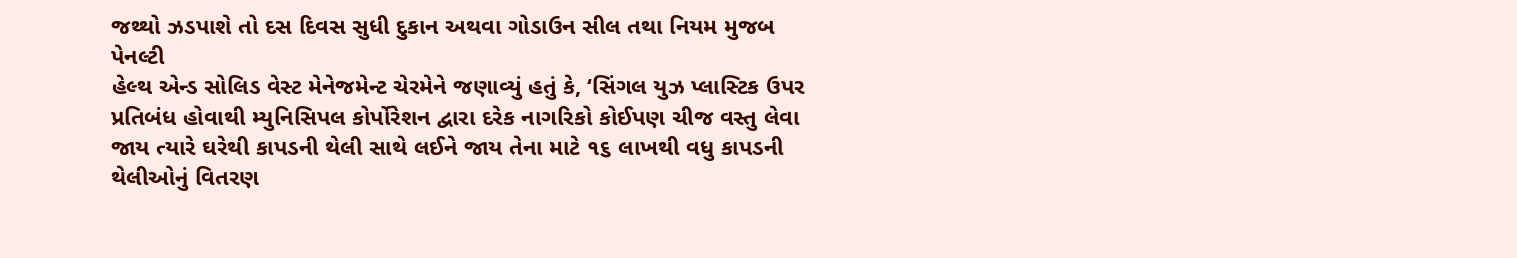જથ્થો ઝડપાશે તો દસ દિવસ સુધી દુકાન અથવા ગોડાઉન સીલ તથા નિયમ મુજબ પેનલ્ટી
હેલ્થ એન્ડ સોલિડ વેસ્ટ મેનેજમેન્ટ ચેરમેને જણાવ્યું હતું કે, ‘સિંગલ યુઝ પ્લાસ્ટિક ઉપર પ્રતિબંધ હોવાથી મ્યુનિસિપલ કોર્પોરેશન દ્વારા દરેક નાગરિકો કોઈપણ ચીજ વસ્તુ લેવા જાય ત્યારે ઘરેથી કાપડની થેલી સાથે લઈને જાય તેના માટે ૧૬ લાખથી વધુ કાપડની થેલીઓનું વિતરણ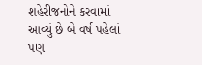શહેરીજનોને કરવામાં આવ્યું છે બે વર્ષ પહેલાં પણ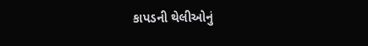કાપડની થેલીઓનું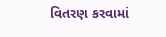વિતરણ કરવામાં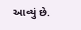આવ્યું છે.